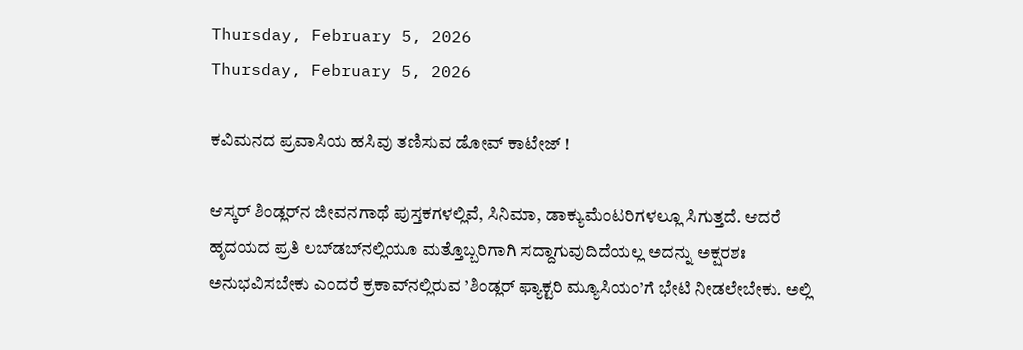Thursday, February 5, 2026
Thursday, February 5, 2026

ಕವಿಮನದ ಪ್ರವಾಸಿಯ ಹಸಿವು ತಣಿಸುವ ಡೋವ್ ಕಾಟೇಜ್ !

ಆಸ್ಕರ್ ಶಿಂಡ್ಲರ್‌ನ ಜೀವನಗಾಥೆ ಪುಸ್ತಕಗಳಲ್ಲಿವೆ, ಸಿನಿಮಾ, ಡಾಕ್ಯುಮೆಂಟರಿಗಳಲ್ಲೂ ಸಿಗುತ್ತದೆ. ಆದರೆ ಹೃದಯದ ಪ್ರತಿ ಲಬ್‍ಡಬ್‍ನಲ್ಲಿಯೂ ಮತ್ತೊಬ್ಬರಿಗಾಗಿ ಸದ್ದಾಗುವುದಿದೆಯಲ್ಲ ಅದನ್ನು ಅಕ್ಷರಶಃ ಅನುಭವಿಸಬೇಕು ಎಂದರೆ ಕ್ರಕಾವ್‍ನಲ್ಲಿರುವ ’ಶಿಂಡ್ಲರ್ ಫ್ಯಾಕ್ಟರಿ ಮ್ಯೂಸಿಯಂ’ಗೆ ಭೇಟಿ ನೀಡಲೇಬೇಕು. ಅಲ್ಲಿ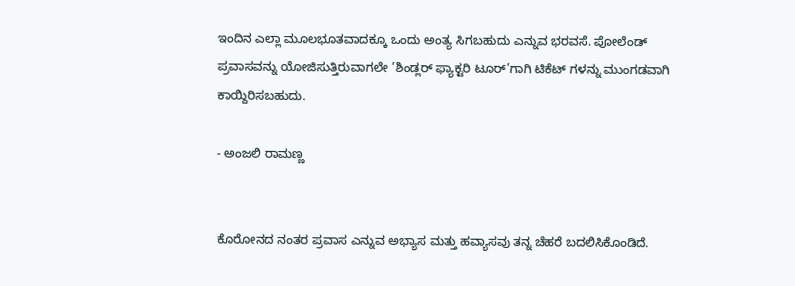ಇಂದಿನ ಎಲ್ಲಾ ಮೂಲಭೂತವಾದಕ್ಕೂ ಒಂದು ಅಂತ್ಯ ಸಿಗಬಹುದು ಎನ್ನುವ ಭರವಸೆ. ಪೋಲೆಂಡ್ ಪ್ರವಾಸವನ್ನು ಯೋಜಿಸುತ್ತಿರುವಾಗಲೇ ’ಶಿಂಡ್ಲರ್ ಫ್ಯಾಕ್ಟರಿ ಟೂರ್’ಗಾಗಿ ಟಿಕೆಟ್ ಗಳನ್ನು ಮುಂಗಡವಾಗಿ ಕಾಯ್ದಿರಿಸಬಹುದು.

- ಅಂಜಲಿ ರಾಮಣ್ಣ


ಕೊರೋನದ ನಂತರ ಪ್ರವಾಸ ಎನ್ನುವ ಅಭ್ಯಾಸ ಮತ್ತು ಹವ್ಯಾಸವು ತನ್ನ ಚೆಹರೆ ಬದಲಿಸಿಕೊಂಡಿದೆ.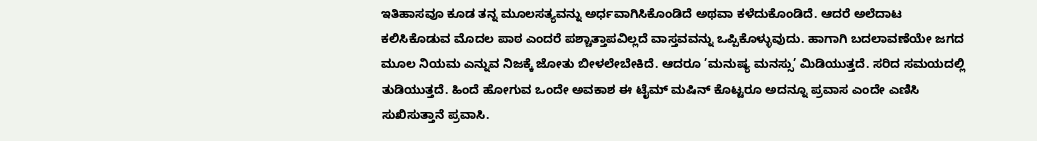ಇತಿಹಾಸವೂ ಕೂಡ ತನ್ನ ಮೂಲಸತ್ಯವನ್ನು ಅರ್ಧವಾಗಿಸಿಕೊಂಡಿದೆ ಅಥವಾ ಕಳೆದುಕೊಂಡಿದೆ. ಆದರೆ ಅಲೆದಾಟ ಕಲಿಸಿಕೊಡುವ ಮೊದಲ ಪಾಠ ಎಂದರೆ ಪಶ್ಚಾತ್ತಾಪವಿಲ್ಲದೆ ವಾಸ್ತವವನ್ನು ಒಪ್ಪಿಕೊಳ್ಳುವುದು. ಹಾಗಾಗಿ ಬದಲಾವಣೆಯೇ ಜಗದ ಮೂಲ ನಿಯಮ ಎನ್ನುವ ನಿಜಕ್ಕೆ ಜೋತು ಬೀಳಲೇಬೇಕಿದೆ. ಆದರೂ ’ಮನುಷ್ಯ ಮನಸ್ಸು’ ಮಿಡಿಯುತ್ತದೆ. ಸರಿದ ಸಮಯದಲ್ಲಿ ತುಡಿಯುತ್ತದೆ. ಹಿಂದೆ ಹೋಗುವ ಒಂದೇ ಅವಕಾಶ ಈ ಟೈಮ್ ಮಷಿನ್ ಕೊಟ್ಟರೂ ಅದನ್ನೂ ಪ್ರವಾಸ ಎಂದೇ ಎಣಿಸಿ ಸುಖಿಸುತ್ತಾನೆ ಪ್ರವಾಸಿ.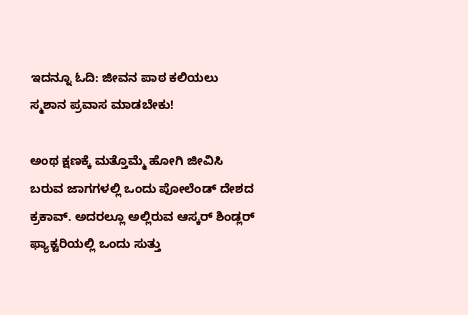ಇದನ್ನೂ ಓದಿ: ಜೀವನ ಪಾಠ ಕಲಿಯಲು ಸ್ಮಶಾನ ಪ್ರವಾಸ ಮಾಡಬೇಕು!

ಅಂಥ ಕ್ಷಣಕ್ಕೆ ಮತ್ತೊಮ್ಮೆ ಹೋಗಿ ಜೀವಿಸಿ ಬರುವ ಜಾಗಗಳಲ್ಲಿ ಒಂದು ಪೋಲೆಂಡ್ ದೇಶದ ಕ್ರಕಾವ್. ಅದರಲ್ಲೂ ಅಲ್ಲಿರುವ ಆಸ್ಕರ್ ಶಿಂಡ್ಲರ್ ಫ್ಯಾಕ್ಟರಿಯಲ್ಲಿ ಒಂದು ಸುತ್ತು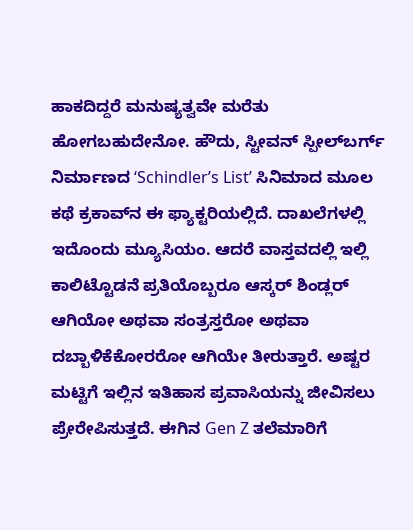ಹಾಕದಿದ್ದರೆ ಮನುಷ್ಯತ್ವವೇ ಮರೆತು ಹೋಗಬಹುದೇನೋ. ಹೌದು, ಸ್ಟೀವನ್ ಸ್ಪೀಲ್‍ಬರ್ಗ್ ನಿರ್ಮಾಣದ ‘Schindler’s List’ ಸಿನಿಮಾದ ಮೂಲ ಕಥೆ ಕ್ರಕಾವ್‌ನ ಈ ಫ್ಯಾಕ್ಟರಿಯಲ್ಲಿದೆ. ದಾಖಲೆಗಳಲ್ಲಿ ಇದೊಂದು ಮ್ಯೂಸಿಯಂ. ಆದರೆ ವಾಸ್ತವದಲ್ಲಿ ಇಲ್ಲಿ ಕಾಲಿಟ್ಟೊಡನೆ ಪ್ರತಿಯೊಬ್ಬರೂ ಆಸ್ಕರ್ ಶಿಂಡ್ಲರ್ ಆಗಿಯೋ ಅಥವಾ ಸಂತ್ರಸ್ತರೋ ಅಥವಾ ದಬ್ಬಾಳಿಕೆಕೋರರೋ ಆಗಿಯೇ ತೀರುತ್ತಾರೆ. ಅಷ್ಟರ ಮಟ್ಟಿಗೆ ಇಲ್ಲಿನ ಇತಿಹಾಸ ಪ್ರವಾಸಿಯನ್ನು ಜೀವಿಸಲು ಪ್ರೇರೇಪಿಸುತ್ತದೆ. ಈಗಿನ Gen Z ತಲೆಮಾರಿಗೆ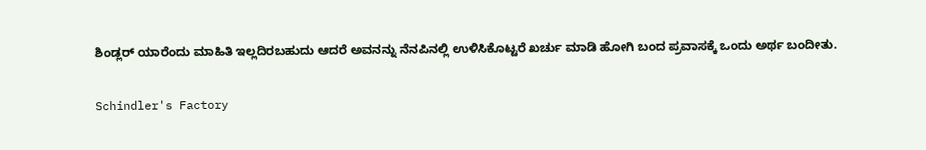ಶಿಂಡ್ಲರ್ ಯಾರೆಂದು ಮಾಹಿತಿ ಇಲ್ಲದಿರಬಹುದು ಆದರೆ ಅವನನ್ನು ನೆನಪಿನಲ್ಲಿ ಉಳಿಸಿಕೊಟ್ಟರೆ ಖರ್ಚು ಮಾಡಿ ಹೋಗಿ ಬಂದ ಪ್ರವಾಸಕ್ಕೆ ಒಂದು ಅರ್ಥ ಬಂದೀತು.

Schindler's Factory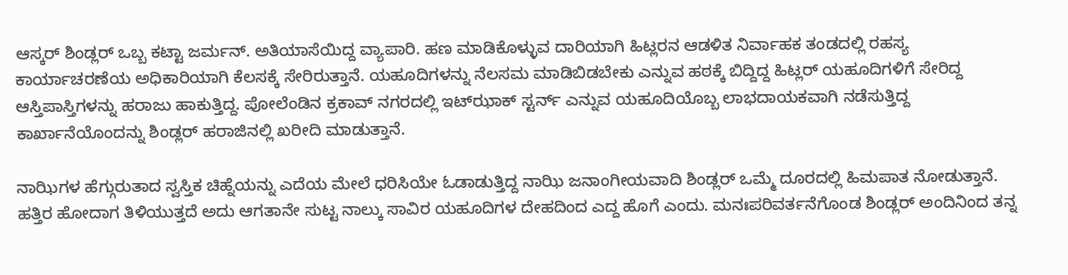ಆಸ್ಕರ್ ಶಿಂಡ್ಲರ್ ಒಬ್ಬ ಕಟ್ಟಾ ಜರ್ಮನ್. ಅತಿಯಾಸೆಯಿದ್ದ ವ್ಯಾಪಾರಿ. ಹಣ ಮಾಡಿಕೊಳ್ಳುವ ದಾರಿಯಾಗಿ ಹಿಟ್ಲರನ ಆಡಳಿತ ನಿರ್ವಾಹಕ ತಂಡದಲ್ಲಿ ರಹಸ್ಯ ಕಾರ್ಯಾಚರಣೆಯ ಅಧಿಕಾರಿಯಾಗಿ ಕೆಲಸಕ್ಕೆ ಸೇರಿರುತ್ತಾನೆ. ಯಹೂದಿಗಳನ್ನು ನೆಲಸಮ ಮಾಡಿಬಿಡಬೇಕು ಎನ್ನುವ ಹಠಕ್ಕೆ ಬಿದ್ದಿದ್ದ ಹಿಟ್ಲರ್ ಯಹೂದಿಗಳಿಗೆ ಸೇರಿದ್ದ ಆಸ್ತಿಪಾಸ್ತಿಗಳನ್ನು ಹರಾಜು ಹಾಕುತ್ತಿದ್ದ. ಪೋಲೆಂಡಿನ ಕ್ರಕಾವ್ ನಗರದಲ್ಲಿ ಇಟ್‍ಝಾಕ್ ಸ್ಟರ್ನ್ ಎನ್ನುವ ಯಹೂದಿಯೊಬ್ಬ ಲಾಭದಾಯಕವಾಗಿ ನಡೆಸುತ್ತಿದ್ದ ಕಾರ್ಖಾನೆಯೊಂದನ್ನು ಶಿಂಡ್ಲರ್ ಹರಾಜಿನಲ್ಲಿ ಖರೀದಿ ಮಾಡುತ್ತಾನೆ.

ನಾಝಿಗಳ ಹೆಗ್ಗುರುತಾದ ಸ್ವಸ್ತಿಕ ಚಿಹ್ನೆಯನ್ನು ಎದೆಯ ಮೇಲೆ ಧರಿಸಿಯೇ ಓಡಾಡುತ್ತಿದ್ದ ನಾಝಿ ಜನಾಂಗೀಯವಾದಿ ಶಿಂಡ್ಲರ್ ಒಮ್ಮೆ ದೂರದಲ್ಲಿ ಹಿಮಪಾತ ನೋಡುತ್ತಾನೆ. ಹತ್ತಿರ ಹೋದಾಗ ತಿಳಿಯುತ್ತದೆ ಅದು ಆಗತಾನೇ ಸುಟ್ಟ ನಾಲ್ಕು ಸಾವಿರ ಯಹೂದಿಗಳ ದೇಹದಿಂದ ಎದ್ದ ಹೊಗೆ ಎಂದು. ಮನಃಪರಿವರ್ತನೆಗೊಂಡ ಶಿಂಡ್ಲರ್ ಅಂದಿನಿಂದ ತನ್ನ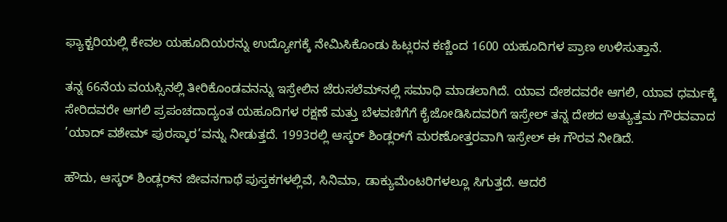ಫ್ಯಾಕ್ಟರಿಯಲ್ಲಿ ಕೇವಲ ಯಹೂದಿಯರನ್ನು ಉದ್ಯೋಗಕ್ಕೆ ನೇಮಿಸಿಕೊಂಡು ಹಿಟ್ಲರನ ಕಣ್ಣಿಂದ 1600 ಯಹೂದಿಗಳ ಪ್ರಾಣ ಉಳಿಸುತ್ತಾನೆ.

ತನ್ನ 66ನೆಯ ವಯಸ್ಸಿನಲ್ಲಿ ತೀರಿಕೊಂಡವನನ್ನು ಇಸ್ರೇಲಿನ ಜೆರುಸಲೆಮ್‌ನಲ್ಲಿ ಸಮಾಧಿ ಮಾಡಲಾಗಿದೆ. ಯಾವ ದೇಶದವರೇ ಆಗಲಿ, ಯಾವ ಧರ್ಮಕ್ಕೆ ಸೇರಿದವರೇ ಆಗಲಿ ಪ್ರಪಂಚದಾದ್ಯಂತ ಯಹೂದಿಗಳ ರಕ್ಷಣೆ ಮತ್ತು ಬೆಳವಣಿಗೆಗೆ ಕೈಜೋಡಿಸಿದವರಿಗೆ ಇಸ್ರೇಲ್ ತನ್ನ ದೇಶದ ಅತ್ಯುತ್ತಮ ಗೌರವವಾದ ’ಯಾದ್ ವಶೇಮ್ ಪುರಸ್ಕಾರ’ವನ್ನು ನೀಡುತ್ತದೆ. 1993ರಲ್ಲಿ ಆಸ್ಕರ್ ಶಿಂಡ್ಲರ್‌ಗೆ ಮರಣೋತ್ತರವಾಗಿ ಇಸ್ರೇಲ್ ಈ ಗೌರವ ನೀಡಿದೆ.

ಹೌದು, ಆಸ್ಕರ್ ಶಿಂಡ್ಲರ್‌ನ ಜೀವನಗಾಥೆ ಪುಸ್ತಕಗಳಲ್ಲಿವೆ, ಸಿನಿಮಾ, ಡಾಕ್ಯುಮೆಂಟರಿಗಳಲ್ಲೂ ಸಿಗುತ್ತದೆ. ಆದರೆ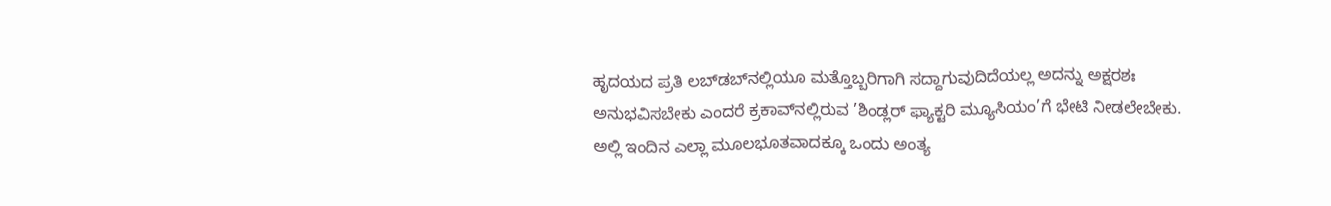ಹೃದಯದ ಪ್ರತಿ ಲಬ್‍ಡಬ್‍ನಲ್ಲಿಯೂ ಮತ್ತೊಬ್ಬರಿಗಾಗಿ ಸದ್ದಾಗುವುದಿದೆಯಲ್ಲ ಅದನ್ನು ಅಕ್ಷರಶಃ ಅನುಭವಿಸಬೇಕು ಎಂದರೆ ಕ್ರಕಾವ್‍ನಲ್ಲಿರುವ ’ಶಿಂಡ್ಲರ್ ಫ್ಯಾಕ್ಟರಿ ಮ್ಯೂಸಿಯಂ’ಗೆ ಭೇಟಿ ನೀಡಲೇಬೇಕು. ಅಲ್ಲಿ ಇಂದಿನ ಎಲ್ಲಾ ಮೂಲಭೂತವಾದಕ್ಕೂ ಒಂದು ಅಂತ್ಯ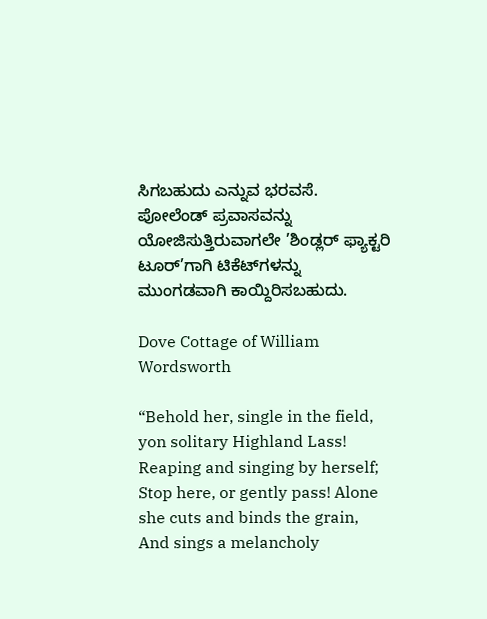ಸಿಗಬಹುದು ಎನ್ನುವ ಭರವಸೆ. ಪೋಲೆಂಡ್ ಪ್ರವಾಸವನ್ನು ಯೋಜಿಸುತ್ತಿರುವಾಗಲೇ ’ಶಿಂಡ್ಲರ್ ಫ್ಯಾಕ್ಟರಿ ಟೂರ್’ಗಾಗಿ ಟಿಕೆಟ್‌ಗಳನ್ನು ಮುಂಗಡವಾಗಿ ಕಾಯ್ದಿರಿಸಬಹುದು.

Dove Cottage of William Wordsworth

“Behold her, single in the field, yon solitary Highland Lass! Reaping and singing by herself; Stop here, or gently pass! Alone she cuts and binds the grain, And sings a melancholy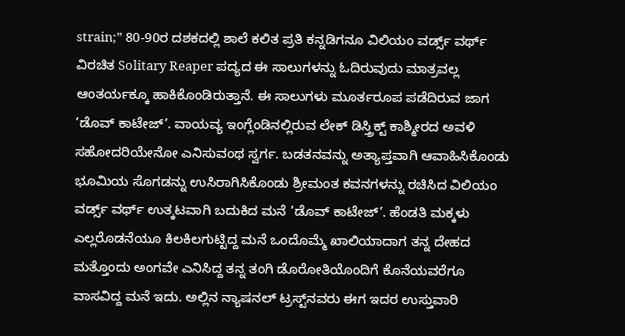strain;” 80-90ರ ದಶಕದಲ್ಲಿ ಶಾಲೆ ಕಲಿತ ಪ್ರತಿ ಕನ್ನಡಿಗನೂ ವಿಲಿಯಂ ವರ್ಡ್ಸ್ ವರ್ಥ್ ವಿರಚಿತ Solitary Reaper ಪದ್ಯದ ಈ ಸಾಲುಗಳನ್ನು ಓದಿರುವುದು ಮಾತ್ರವಲ್ಲ ಆಂತರ್ಯಕ್ಕೂ ಹಾಕಿಕೊಂಡಿರುತ್ತಾನೆ. ಈ ಸಾಲುಗಳು ಮೂರ್ತರೂಪ ಪಡೆದಿರುವ ಜಾಗ ’ಡೊವ್ ಕಾಟೇಜ್’. ವಾಯವ್ಯ ಇಂಗ್ಲೆಂಡಿನಲ್ಲಿರುವ ಲೇಕ್ ಡಿಸ್ತ್ರಿಕ್ಟ್ ಕಾಶ್ಮೀರದ ಅವಳಿ ಸಹೋದರಿಯೇನೋ ಎನಿಸುವಂಥ ಸ್ವರ್ಗ. ಬಡತನವನ್ನು ಅತ್ಯಾಪ್ತವಾಗಿ ಆವಾಹಿಸಿಕೊಂಡು ಭೂಮಿಯ ಸೊಗಡನ್ನು ಉಸಿರಾಗಿಸಿಕೊಂಡು ಶ್ರೀಮಂತ ಕವನಗಳನ್ನು ರಚಿಸಿದ ವಿಲಿಯಂ ವರ್ಡ್ಸ್ ವರ್ಥ್ ಉತ್ಕಟವಾಗಿ ಬದುಕಿದ ಮನೆ ’ಡೊವ್ ಕಾಟೇಜ್’. ಹೆಂಡತಿ ಮಕ್ಕಳು ಎಲ್ಲರೊಡನೆಯೂ ಕಿಲಕಿಲಗುಟ್ಟಿದ್ದ ಮನೆ ಒಂದೊಮ್ಮೆ ಖಾಲಿಯಾದಾಗ ತನ್ನ ದೇಹದ ಮತ್ತೊಂದು ಅಂಗವೇ ಎನಿಸಿದ್ದ ತನ್ನ ತಂಗಿ ಡೊರೋತಿಯೊಂದಿಗೆ ಕೊನೆಯವರೆಗೂ ವಾಸವಿದ್ದ ಮನೆ ಇದು. ಅಲ್ಲಿನ ನ್ಯಾಷನಲ್ ಟ್ರಸ್ಟ್‌ನವರು ಈಗ ಇದರ ಉಸ್ತುವಾರಿ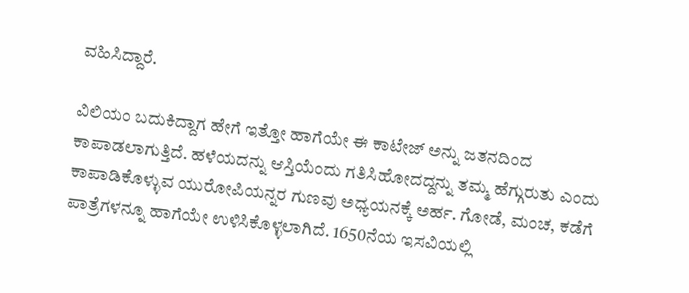ವಹಿಸಿದ್ದಾರೆ.

ವಿಲಿಯಂ ಬದುಕಿದ್ದಾಗ ಹೇಗೆ ಇತ್ತೋ ಹಾಗೆಯೇ ಈ ಕಾಟೇಜ್‍ ಅನ್ನು ಜತನದಿಂದ ಕಾಪಾಡಲಾಗುತ್ತಿದೆ. ಹಳೆಯದನ್ನು ಆಸ್ತಿಯೆಂದು ಗತಿಸಿಹೋದದ್ದನ್ನು ತಮ್ಮ ಹೆಗ್ಗುರುತು ಎಂದು ಕಾಪಾಡಿಕೊಳ್ಳುವ ಯುರೋಪಿಯನ್ನರ ಗುಣವು ಅಧ್ಯಯನಕ್ಕೆ ಅರ್ಹ. ಗೋಡೆ, ಮಂಚ, ಕಡೆಗೆ ಪಾತ್ರೆಗಳನ್ನೂ ಹಾಗೆಯೇ ಉಳಿಸಿಕೊಳ್ಳಲಾಗಿದೆ. 1650ನೆಯ ಇಸವಿಯಲ್ಲಿ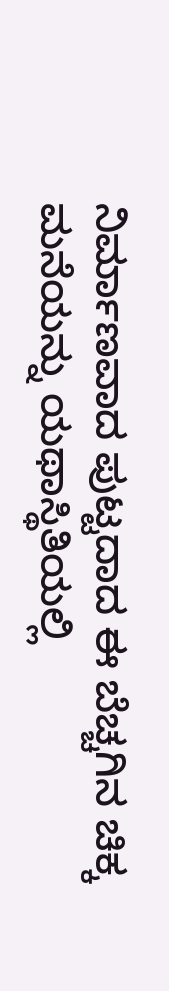ನಿರ್ಮಾಣವಾದ ಪುಟ್ಟದಾದ ಈ ಬೆಚ್ಚಗಿನ ಚಿಕ್ಕ ಮನೆಯನ್ನು ಯಥಾಸ್ಥಿತಿಯಲ್ಲಿ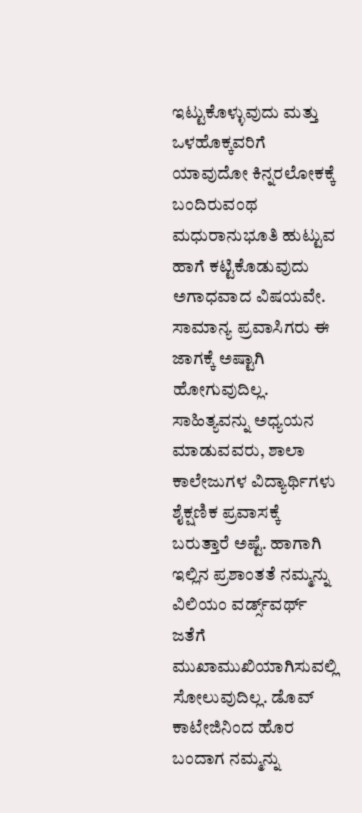ಇಟ್ಟುಕೊಳ್ಳುವುದು ಮತ್ತು ಒಳಹೊಕ್ಕವರಿಗೆ ಯಾವುದೋ ಕಿನ್ನರಲೋಕಕ್ಕೆ ಬಂದಿರುವಂಥ ಮಧುರಾನುಭೂತಿ ಹುಟ್ಟುವ ಹಾಗೆ ಕಟ್ಟಿಕೊಡುವುದು ಅಗಾಧವಾದ ವಿಷಯವೇ. ಸಾಮಾನ್ಯ ಪ್ರವಾಸಿಗರು ಈ ಜಾಗಕ್ಕೆ ಅಷ್ಟಾಗಿ ಹೋಗುವುದಿಲ್ಲ. ಸಾಹಿತ್ಯವನ್ನು ಅಧ್ಯಯನ ಮಾಡುವವರು, ಶಾಲಾ ಕಾಲೇಜುಗಳ ವಿದ್ಯಾರ್ಥಿಗಳು ಶೈಕ್ಷಣಿಕ ಪ್ರವಾಸಕ್ಕೆ ಬರುತ್ತಾರೆ ಅಷ್ಟೆ. ಹಾಗಾಗಿ ಇಲ್ಲಿನ ಪ್ರಶಾಂತತೆ ನಮ್ಮನ್ನು ವಿಲಿಯಂ ವರ್ಡ್ಸ್‌ವರ್ಥ್ ಜತೆಗೆ ಮುಖಾಮುಖಿಯಾಗಿಸುವಲ್ಲಿ ಸೋಲುವುದಿಲ್ಲ. ಡೊವ್ ಕಾಟೇಜಿನಿಂದ ಹೊರ ಬಂದಾಗ ನಮ್ಮನ್ನು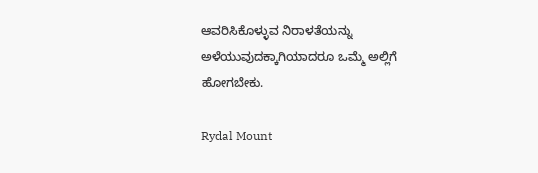ಆವರಿಸಿಕೊಳ್ಳುವ ನಿರಾಳತೆಯನ್ನು ಅಳೆಯುವುದಕ್ಕಾಗಿಯಾದರೂ ಒಮ್ಮೆ ಅಲ್ಲಿಗೆ ಹೋಗಬೇಕು.

Rydal Mount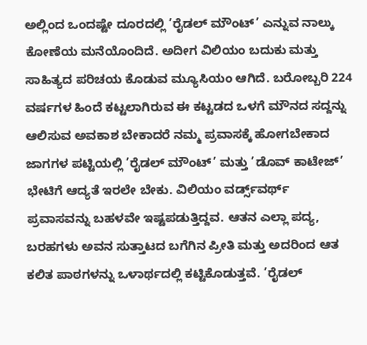ಅಲ್ಲಿಂದ ಒಂದಷ್ಟೇ ದೂರದಲ್ಲಿ ’ರೈಡಲ್ ಮೌಂಟ್’ ಎನ್ನುವ ನಾಲ್ಕು ಕೋಣೆಯ ಮನೆಯೊಂದಿದೆ. ಅದೀಗ ವಿಲಿಯಂ ಬದುಕು ಮತ್ತು ಸಾಹಿತ್ಯದ ಪರಿಚಯ ಕೊಡುವ ಮ್ಯೂಸಿಯಂ ಆಗಿದೆ. ಬರೋಬ್ಬರಿ 224 ವರ್ಷಗಳ ಹಿಂದೆ ಕಟ್ಟಲಾಗಿರುವ ಈ ಕಟ್ಟಡದ ಒಳಗೆ ಮೌನದ ಸದ್ದನ್ನು ಆಲಿಸುವ ಅವಕಾಶ ಬೇಕಾದರೆ ನಮ್ಮ ಪ್ರವಾಸಕ್ಕೆ ಹೋಗಬೇಕಾದ ಜಾಗಗಳ ಪಟ್ಟಿಯಲ್ಲಿ ’ರೈಡಲ್ ಮೌಂಟ್’ ಮತ್ತು ’ಡೊವ್ ಕಾಟೇಜ್’ ಭೇಟಿಗೆ ಆದ್ಯತೆ ಇರಲೇ ಬೇಕು. ವಿಲಿಯಂ ವರ್ಡ್ಸ್‌ವರ್ಥ್ ಪ್ರವಾಸವನ್ನು ಬಹಳವೇ ಇಷ್ಟಪಡುತ್ತಿದ್ದವ. ಆತನ ಎಲ್ಲಾ ಪದ್ಯ, ಬರಹಗಳು ಅವನ ಸುತ್ತಾಟದ ಬಗೆಗಿನ ಪ್ರೀತಿ ಮತ್ತು ಅದರಿಂದ ಆತ ಕಲಿತ ಪಾಠಗಳನ್ನು ಒಳಾರ್ಥದಲ್ಲಿ ಕಟ್ಟಿಕೊಡುತ್ತವೆ. ’ರೈಡಲ್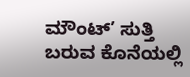ಮೌಂಟ್’ ಸುತ್ತಿ ಬರುವ ಕೊನೆಯಲ್ಲಿ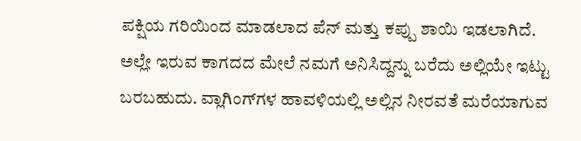ಪಕ್ಷಿಯ ಗರಿಯಿಂದ ಮಾಡಲಾದ ಪೆನ್ ಮತ್ತು ಕಪ್ಪು ಶಾಯಿ ಇಡಲಾಗಿದೆ. ಅಲ್ಲೇ ಇರುವ ಕಾಗದದ ಮೇಲೆ ನಮಗೆ ಅನಿಸಿದ್ದನ್ನು ಬರೆದು ಅಲ್ಲಿಯೇ ಇಟ್ಟು ಬರಬಹುದು. ವ್ಲಾಗಿಂಗ್‍ಗಳ ಹಾವಳಿಯಲ್ಲಿ ಅಲ್ಲಿನ ನೀರವತೆ ಮರೆಯಾಗುವ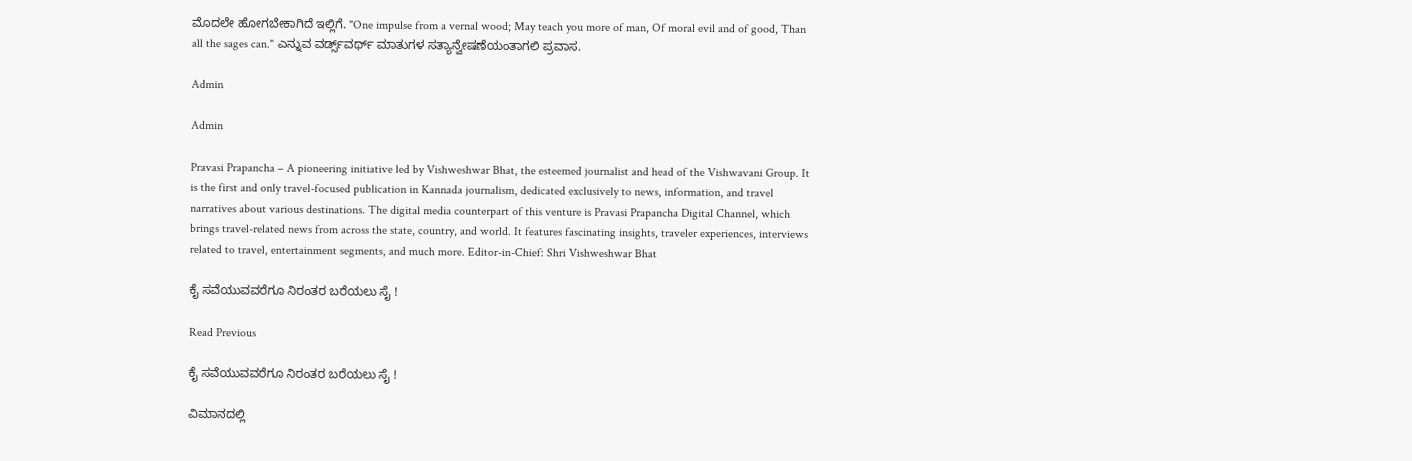ಮೊದಲೇ ಹೋಗಬೇಕಾಗಿದೆ ಇಲ್ಲಿಗೆ. "One impulse from a vernal wood; May teach you more of man, Of moral evil and of good, Than all the sages can." ಎನ್ನುವ ವರ್ಡ್ಸ್‌ವರ್ಥ್ ಮಾತುಗಳ ಸತ್ಯಾನ್ವೇಷಣೆಯಂತಾಗಲಿ ಪ್ರವಾಸ.

Admin

Admin

Pravasi Prapancha – A pioneering initiative led by Vishweshwar Bhat, the esteemed journalist and head of the Vishwavani Group. It is the first and only travel-focused publication in Kannada journalism, dedicated exclusively to news, information, and travel narratives about various destinations. The digital media counterpart of this venture is Pravasi Prapancha Digital Channel, which brings travel-related news from across the state, country, and world. It features fascinating insights, traveler experiences, interviews related to travel, entertainment segments, and much more. Editor-in-Chief: Shri Vishweshwar Bhat

ಕೈ ಸವೆಯುವವರೆಗೂ ನಿರಂತರ ಬರೆಯಲು ಸೈ !

Read Previous

ಕೈ ಸವೆಯುವವರೆಗೂ ನಿರಂತರ ಬರೆಯಲು ಸೈ !

ವಿಮಾನದಲ್ಲಿ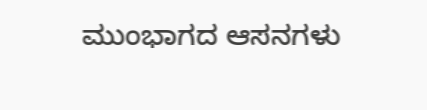ಮುಂಭಾಗದ ಆಸನಗಳು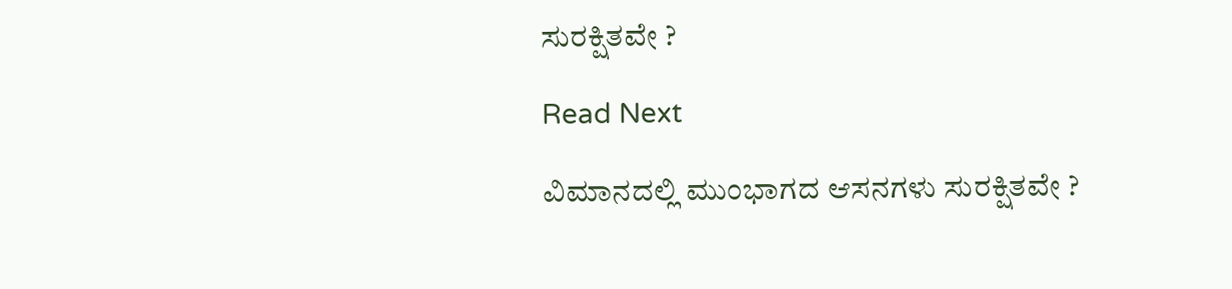ಸುರಕ್ಷಿತವೇ ?

Read Next

ವಿಮಾನದಲ್ಲಿ ಮುಂಭಾಗದ ಆಸನಗಳು ಸುರಕ್ಷಿತವೇ ?